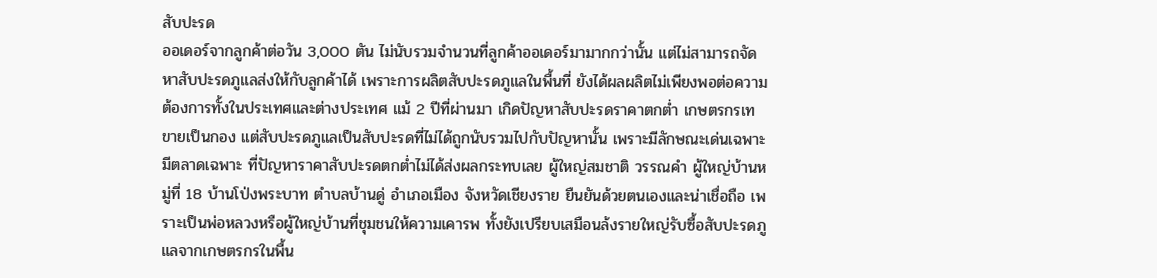สับปะรด
ออเดอร์จากลูกค้าต่อวัน 3,000 ตัน ไม่นับรวมจำนวนที่ลูกค้าออเดอร์มามากกว่านั้น แต่ไม่สามารถจัดหาสับปะรดภูแลส่งให้กับลูกค้าได้ เพราะการผลิตสับปะรดภูแลในพื้นที่ ยังได้ผลผลิตไม่เพียงพอต่อความต้องการทั้งในประเทศและต่างประเทศ แม้ 2 ปีที่ผ่านมา เกิดปัญหาสับปะรดราคาตกต่ำ เกษตรกรเทขายเป็นกอง แต่สับปะรดภูแลเป็นสับปะรดที่ไม่ได้ถูกนับรวมไปกับปัญหานั้น เพราะมีลักษณะเด่นเฉพาะ มีตลาดเฉพาะ ที่ปัญหาราคาสับปะรดตกต่ำไม่ได้ส่งผลกระทบเลย ผู้ใหญ่สมชาติ วรรณคำ ผู้ใหญ่บ้านหมู่ที่ 18 บ้านโป่งพระบาท ตำบลบ้านดู่ อำเภอเมือง จังหวัดเชียงราย ยืนยันด้วยตนเองและน่าเชื่อถือ เพราะเป็นพ่อหลวงหรือผู้ใหญ่บ้านที่ชุมชนให้ความเคารพ ทั้งยังเปรียบเสมือนล้งรายใหญ่รับซื้อสับปะรดภูแลจากเกษตรกรในพื้น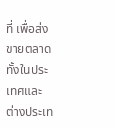ที่ เพื่อส่งขายตลาดทั้งในประเทศและต่างประเท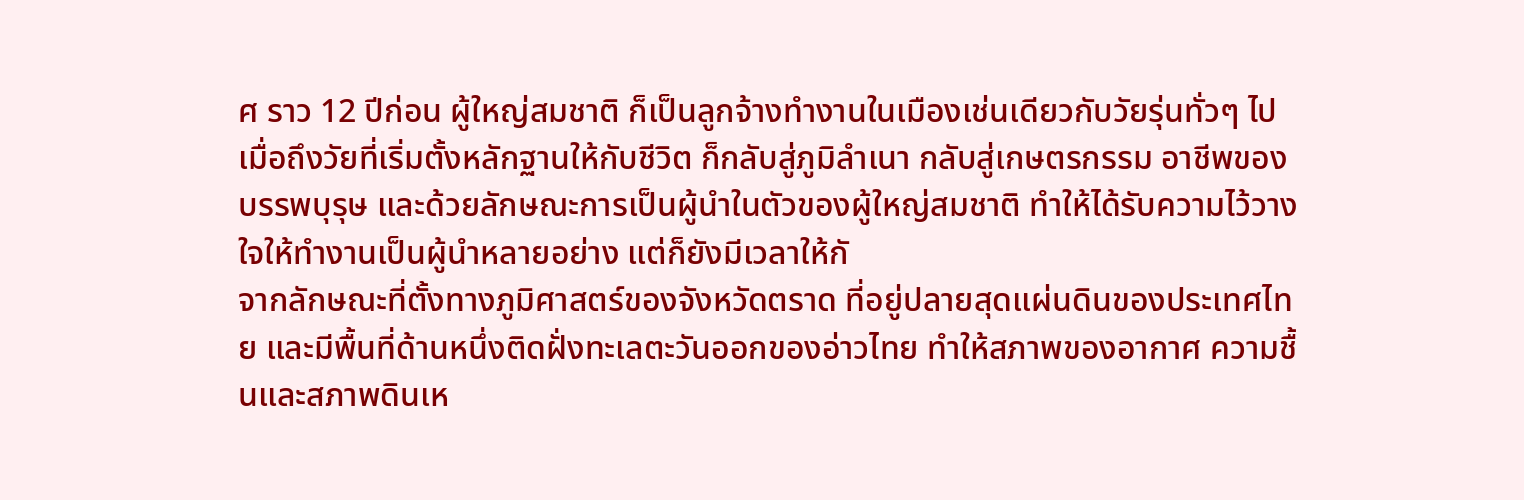ศ ราว 12 ปีก่อน ผู้ใหญ่สมชาติ ก็เป็นลูกจ้างทำงานในเมืองเช่นเดียวกับวัยรุ่นทั่วๆ ไป เมื่อถึงวัยที่เริ่มตั้งหลักฐานให้กับชีวิต ก็กลับสู่ภูมิลำเนา กลับสู่เกษตรกรรม อาชีพของบรรพบุรุษ และด้วยลักษณะการเป็นผู้นำในตัวของผู้ใหญ่สมชาติ ทำให้ได้รับความไว้วางใจให้ทำงานเป็นผู้นำหลายอย่าง แต่ก็ยังมีเวลาให้กั
จากลักษณะที่ตั้งทางภูมิศาสตร์ของจังหวัดตราด ที่อยู่ปลายสุดแผ่นดินของประเทศไทย และมีพื้นที่ด้านหนึ่งติดฝั่งทะเลตะวันออกของอ่าวไทย ทำให้สภาพของอากาศ ความชื้นและสภาพดินเห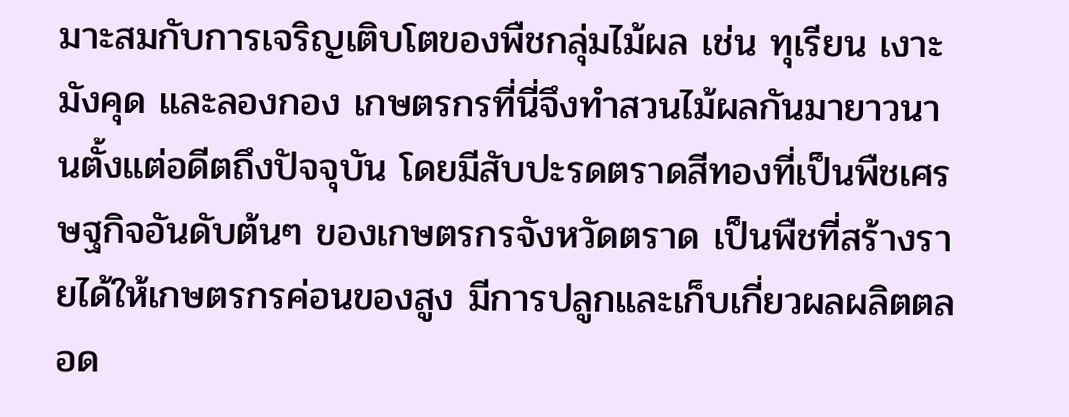มาะสมกับการเจริญเติบโตของพืชกลุ่มไม้ผล เช่น ทุเรียน เงาะ มังคุด และลองกอง เกษตรกรที่นี่จึงทำสวนไม้ผลกันมายาวนานตั้งแต่อดีตถึงปัจจุบัน โดยมีสับปะรดตราดสีทองที่เป็นพืชเศรษฐกิจอันดับต้นๆ ของเกษตรกรจังหวัดตราด เป็นพืชที่สร้างรายได้ให้เกษตรกรค่อนของสูง มีการปลูกและเก็บเกี่ยวผลผลิตตลอด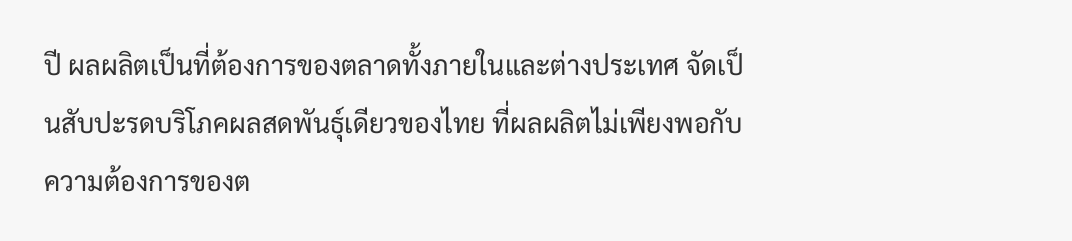ปี ผลผลิตเป็นที่ต้องการของตลาดทั้งภายในและต่างประเทศ จัดเป็นสับปะรดบริโภคผลสดพันธุ์เดียวของไทย ที่ผลผลิตไม่เพียงพอกับความต้องการของต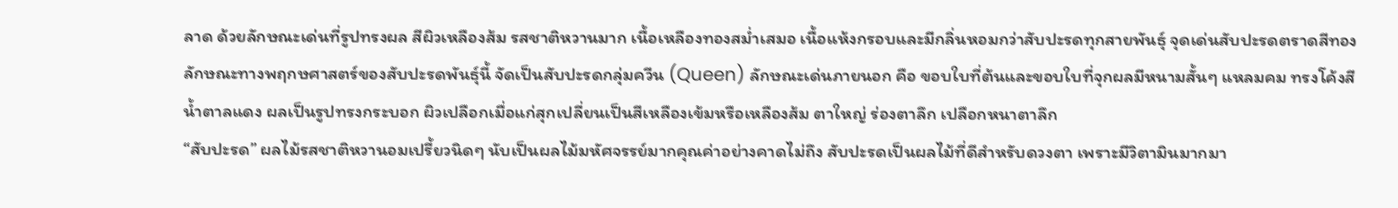ลาด ด้วยลักษณะเด่นที่รูปทรงผล สีผิวเหลืองส้ม รสชาติหวานมาก เนื้อเหลืองทองสม่ำเสมอ เนื้อแห้งกรอบและมีกลิ่นหอมกว่าสับปะรดทุกสายพันธุ์ จุดเด่นสับปะรดตราดสีทอง ลักษณะทางพฤกษศาสตร์ของสับปะรดพันธุ์นี้ จัดเป็นสับปะรดกลุ่มควีน (Queen) ลักษณะเด่นภายนอก คือ ขอบใบที่ต้นและขอบใบที่จุกผลมีหนามสั้นๆ แหลมคม ทรงโค้งสีน้ำตาลแดง ผลเป็นรูปทรงกระบอก ผิวเปลือกเมื่อแก่สุกเปลี่ยนเป็นสีเหลืองเข้มหรือเหลืองส้ม ตาใหญ่ ร่องตาลึก เปลือกหนาตาลึก
“สับปะรด” ผลไม้รสชาติหวานอมเปรี้ยวนิดๆ นับเป็นผลไม้มหัศจรรย์มากคุณค่าอย่างคาดไม่ถึง สับปะรดเป็นผลไม้ที่ดีสำหรับดวงตา เพราะมีวิตามินมากมา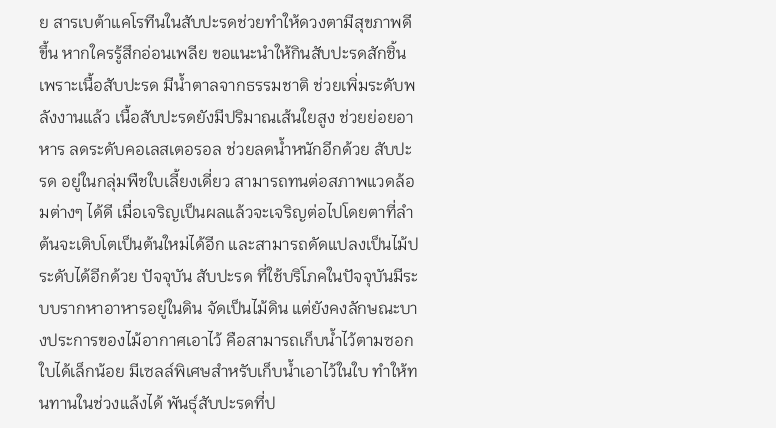ย สารเบต้าแคโรทีนในสับปะรดช่วยทำให้ดวงตามีสุขภาพดีขึ้น หากใครรู้สึกอ่อนเพลีย ขอแนะนำให้กินสับปะรดสักชิ้น เพราะเนื้อสับปะรด มีน้ำตาลจากธรรมชาติ ช่วยเพิ่มระดับพลังงานแล้ว เนื้อสับปะรดยังมีปริมาณเส้นใยสูง ช่วยย่อยอาหาร ลดระดับคอเลสเตอรอล ช่วยลดน้ำหนักอีกด้วย สับปะรด อยู่ในกลุ่มพืชใบเลี้ยงเดี่ยว สามารถทนต่อสภาพแวดล้อมต่างๆ ได้ดี เมื่อเจริญเป็นผลแล้วจะเจริญต่อไปโดยตาที่ลำต้นจะเติบโตเป็นต้นใหม่ได้อีก และสามารถดัดแปลงเป็นไม้ประดับได้อีกด้วย ปัจจุบัน สับปะรด ที่ใช้บริโภคในปัจจุบันมีระบบรากหาอาหารอยู่ในดิน จัดเป็นไม้ดิน แต่ยังคงลักษณะบางประการของไม้อากาศเอาไว้ คือสามารถเก็บน้ำไว้ตามซอกใบได้เล็กน้อย มีเซลล์พิเศษสำหรับเก็บน้ำเอาไว้ในใบ ทำให้ทนทานในช่วงแล้งได้ พันธุ์สับปะรดที่ป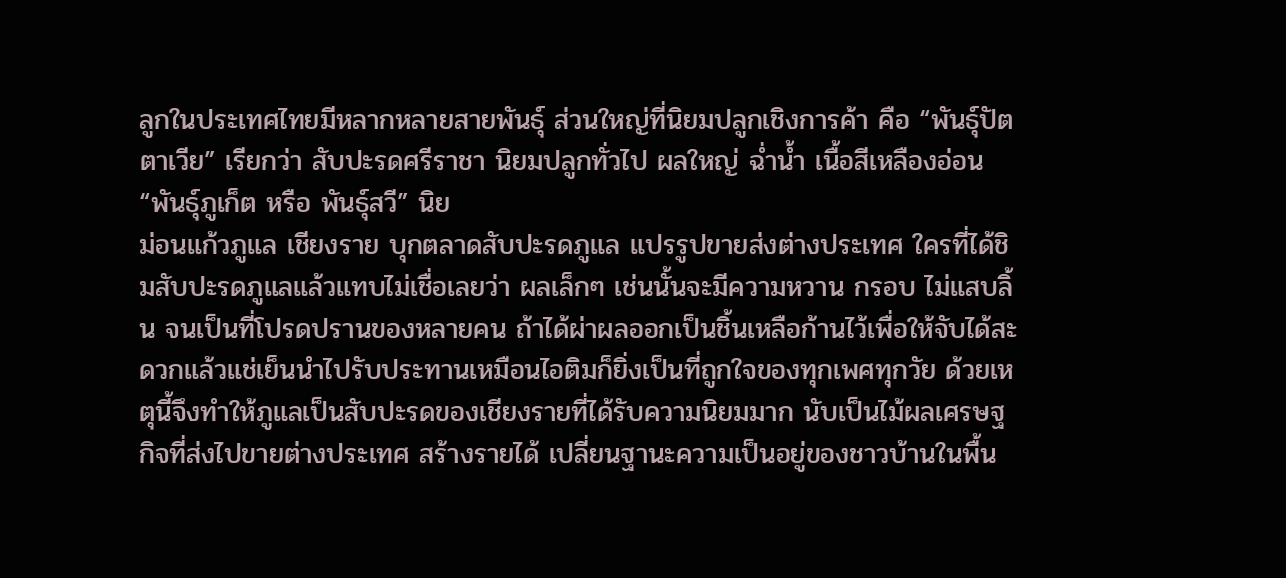ลูกในประเทศไทยมีหลากหลายสายพันธุ์ ส่วนใหญ่ที่นิยมปลูกเชิงการค้า คือ “พันธุ์ปัตตาเวีย” เรียกว่า สับปะรดศรีราชา นิยมปลูกทั่วไป ผลใหญ่ ฉ่ำน้ำ เนื้อสีเหลืองอ่อน “พันธุ์ภูเก็ต หรือ พันธุ์สวี” นิย
ม่อนแก้วภูแล เชียงราย บุกตลาดสับปะรดภูแล แปรรูปขายส่งต่างประเทศ ใครที่ได้ชิมสับปะรดภูแลแล้วแทบไม่เชื่อเลยว่า ผลเล็กๆ เช่นนั้นจะมีความหวาน กรอบ ไม่แสบลิ้น จนเป็นที่โปรดปรานของหลายคน ถ้าได้ผ่าผลออกเป็นชิ้นเหลือก้านไว้เพื่อให้จับได้สะดวกแล้วแช่เย็นนำไปรับประทานเหมือนไอติมก็ยิ่งเป็นที่ถูกใจของทุกเพศทุกวัย ด้วยเหตุนี้จึงทำให้ภูแลเป็นสับปะรดของเชียงรายที่ได้รับความนิยมมาก นับเป็นไม้ผลเศรษฐกิจที่ส่งไปขายต่างประเทศ สร้างรายได้ เปลี่ยนฐานะความเป็นอยู่ของชาวบ้านในพื้น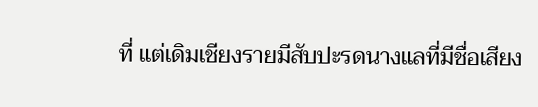ที่ แต่เดิมเชียงรายมีสับปะรดนางแลที่มีชื่อเสียง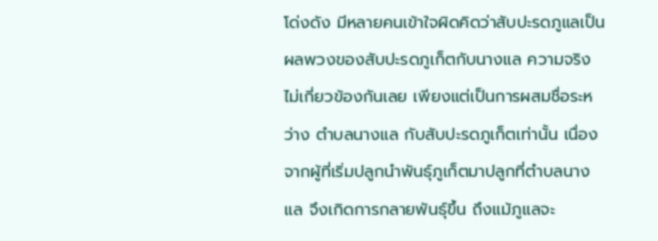โด่งดัง มีหลายคนเข้าใจผิดคิดว่าสับปะรดภูแลเป็นผลพวงของสับปะรดภูเก็ตกับนางแล ความจริงไม่เกี่ยวข้องกันเลย เพียงแต่เป็นการผสมชื่อระหว่าง ตำบลนางแล กับสับปะรดภูเก็ตเท่านั้น เนื่องจากผู้ที่เริ่มปลูกนำพันธุ์ภูเก็ตมาปลูกที่ตำบลนางแล จึงเกิดการกลายพันธุ์ขึ้น ถึงแม้ภูแลจะ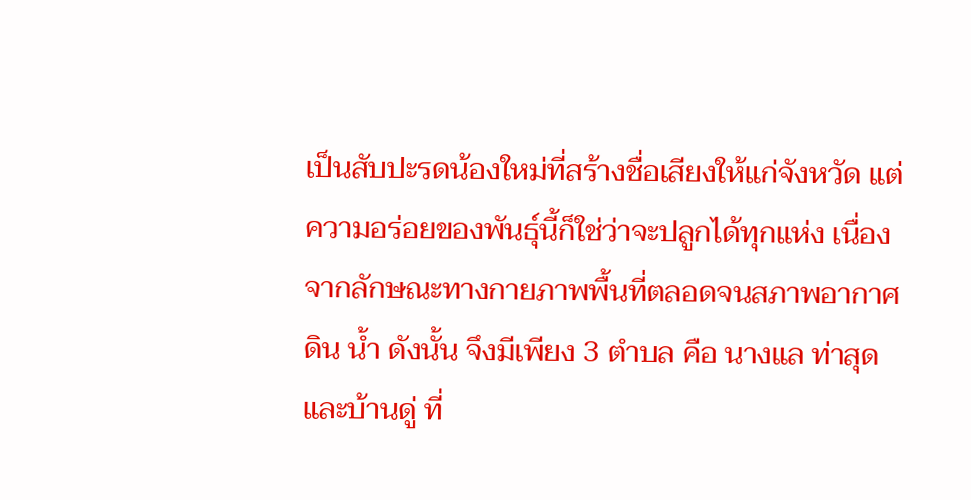เป็นสับปะรดน้องใหม่ที่สร้างชื่อเสียงให้แก่จังหวัด แต่ความอร่อยของพันธุ์นี้ก็ใช่ว่าจะปลูกได้ทุกแห่ง เนื่องจากลักษณะทางกายภาพพื้นที่ตลอดจนสภาพอากาศ ดิน น้ำ ดังนั้น จึงมีเพียง 3 ตำบล คือ นางแล ท่าสุด และบ้านดู่ ที่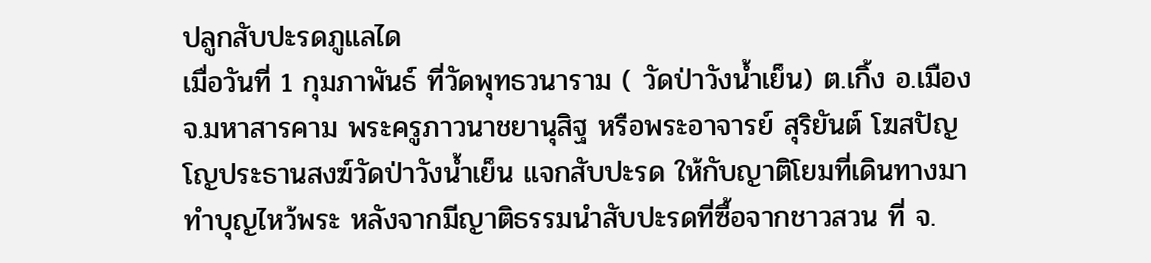ปลูกสับปะรดภูแลได
เมื่อวันที่ 1 กุมภาพันธ์ ที่วัดพุทธวนาราม ( วัดป่าวังน้ำเย็น) ต.เกิ้ง อ.เมือง จ.มหาสารคาม พระครูภาวนาชยานุสิฐ หรือพระอาจารย์ สุริยันต์ โฆสปัญโญประธานสงฆ์วัดป่าวังน้ำเย็น แจกสับปะรด ให้กับญาติโยมที่เดินทางมาทำบุญไหว้พระ หลังจากมีญาติธรรมนำสับปะรดที่ซื้อจากชาวสวน ที่ จ.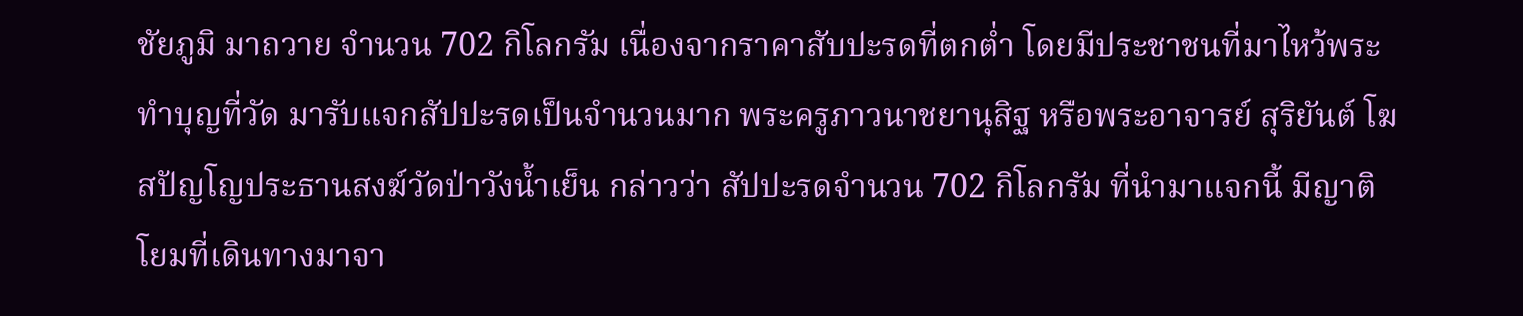ชัยภูมิ มาถวาย จำนวน 702 กิโลกรัม เนื่องจากราคาสับปะรดที่ตกต่ำ โดยมีประชาชนที่มาไหว้พระทำบุญที่วัด มารับแจกสัปปะรดเป็นจำนวนมาก พระครูภาวนาชยานุสิฐ หรือพระอาจารย์ สุริยันต์ โฆสปัญโญประธานสงฆ์วัดป่าวังน้ำเย็น กล่าวว่า สัปปะรดจำนวน 702 กิโลกรัม ที่นำมาแจกนี้ มีญาติโยมที่เดินทางมาจา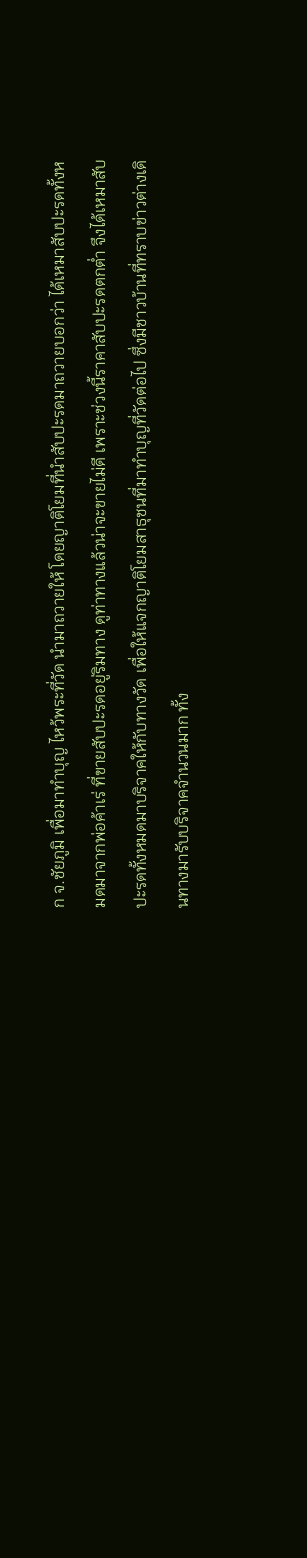ก จ.ชัยภูมิ เพื่อมาทำบุญ ไหว้พระที่วัด นำมาถวายให้ โดยญาติโยมที่นำสับปะรดมาถวายบอกว่า ได้เหมาสับปะรดทั้งหมดมาจากพ่อค้าเร่ ที่ขายสับปะรดอยู่ริมทาง ดูท่าทางแล้วน่าจะขายไม่ดี เพราะช่วงนี้ราคาสับปะรดตกต่ำ จึงได้เหมาสับปะรดทั้งหมดมาบริจาคให้กับทางวัด เพื่อให้แจกญาติโยมสาธุชนที่มาทำบุญที่วัดต่อไป ซึ่งมีชาวบ้านที่ทราบข่าวต่างเดินทางมารับบริจาคจำนวนมาก ทั้ง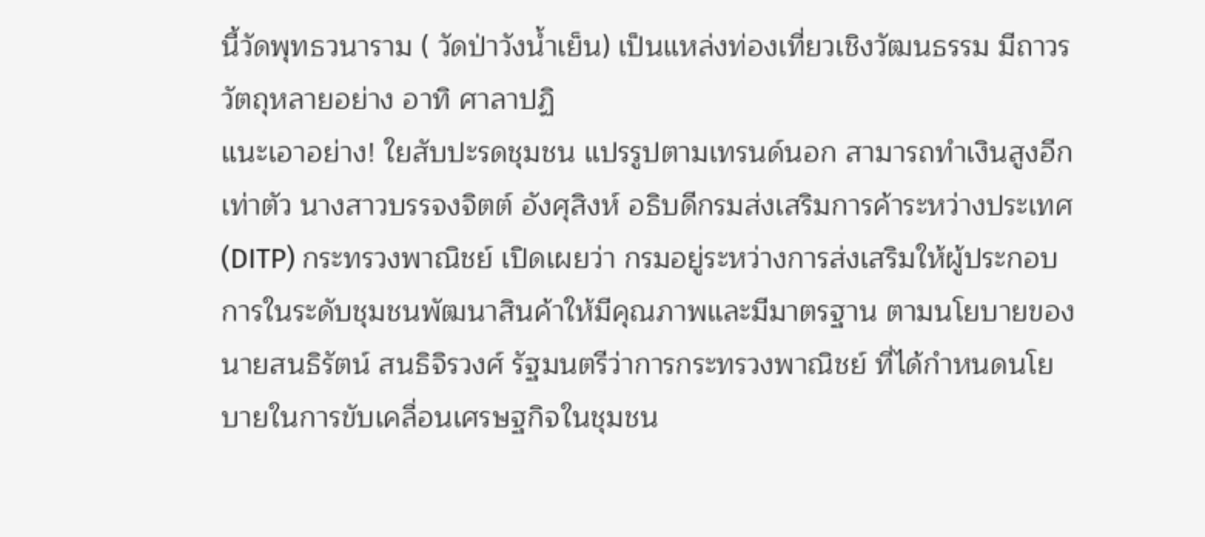นี้วัดพุทธวนาราม ( วัดป่าวังน้ำเย็น) เป็นแหล่งท่องเที่ยวเชิงวัฒนธรรม มีถาวรวัตถุหลายอย่าง อาทิ ศาลาปฏิ
แนะเอาอย่าง! ใยสับปะรดชุมชน แปรรูปตามเทรนด์นอก สามารถทำเงินสูงอีกเท่าตัว นางสาวบรรจงจิตต์ อังศุสิงห์ อธิบดีกรมส่งเสริมการค้าระหว่างประเทศ (DITP) กระทรวงพาณิชย์ เปิดเผยว่า กรมอยู่ระหว่างการส่งเสริมให้ผู้ประกอบการในระดับชุมชนพัฒนาสินค้าให้มีคุณภาพและมีมาตรฐาน ตามนโยบายของ นายสนธิรัตน์ สนธิจิรวงศ์ รัฐมนตรีว่าการกระทรวงพาณิชย์ ที่ได้กำหนดนโยบายในการขับเคลื่อนเศรษฐกิจในชุมชน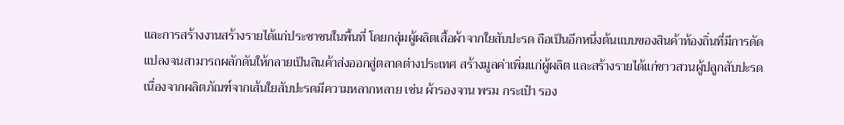และการสร้างงานสร้างรายได้แก่ประชาชนในพื้นที่ โดยกลุ่มผู้ผลิตเสื้อผ้าจากใยสับปะรด ถือเป็นอีกหนึ่งต้นแบบของสินค้าท้องถิ่นที่มีการดัดแปลงจนสามารถผลักดันให้กลายเป็นสินค้าส่งออกสู่ตลาดต่างประเทศ สร้างมูลค่าเพิ่มแก่ผู้ผลิต และสร้างรายได้แก่ชาวสวนผู้ปลูกสับปะรด เนื่องจากผลิตภัณฑ์จากเส้นใยสับปะรดมีความหลากหลาย เช่น ผ้ารองจาน พรม กระเป๋า รอง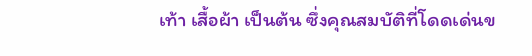เท้า เสื้อผ้า เป็นต้น ซึ่งคุณสมบัติที่โดดเด่นข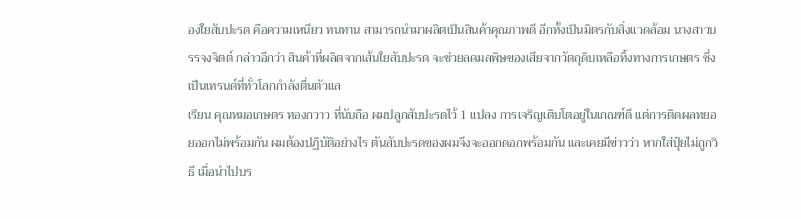องใยสับปะรด คือความเหนียว ทนทาน สามารถนำมาผลิตเป็นสินค้าคุณภาพดี อีกทั้งเป็นมิตรกับสิ่งแวดล้อม นางสาวบรรจงจิตต์ กล่าวอีกว่า สินค้าที่ผลิตจากเส้นใยสับปะรด จะช่วยลดมลพิษของเสียจากวัตถุดิบเหลือทิ้งทางการเกษตร ซึ่งเป็นเทรนด์ที่ทั่วโลกกำลังตื่นตัวแล
เรียน คุณหมอเกษตร ทองกวาว ที่นับถือ ผมปลูกสับปะรดไว้ 1 แปลง การเจริญเติบโตอยู่ในเกณฑ์ดี แต่การติดผลทยอยออกไม่พร้อมกัน ผมต้องปฏิบัติอย่างไร ตันสับปะรดของผมจึงจะออกดอกพร้อมกัน และเคยมีข่าวว่า หากใส่ปุ๋ยไม่ถูกวิธี เมื่อนำไปบร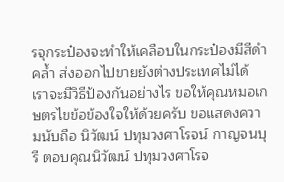รจุกระป๋องจะทำให้เคลือบในกระป๋องมีสีดำคล้ำ ส่งออกไปขายยังต่างประเทศไม่ได้ เราจะมีวิธีป้องกันอย่างไร ขอให้คุณหมอเกษตรไขข้อข้องใจให้ด้วยครับ ขอแสดงความนับถือ นิวัฒน์ ปทุมวงศาโรจน์ กาญจนบุรี ตอบคุณนิวัฒน์ ปทุมวงศาโรจ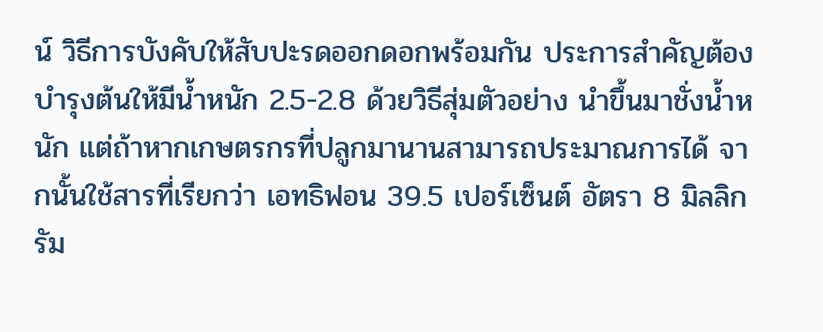น์ วิธีการบังคับให้สับปะรดออกดอกพร้อมกัน ประการสำคัญต้องบำรุงต้นให้มีน้ำหนัก 2.5-2.8 ด้วยวิธีสุ่มตัวอย่าง นำขึ้นมาชั่งน้ำหนัก แต่ถ้าหากเกษตรกรที่ปลูกมานานสามารถประมาณการได้ จากนั้นใช้สารที่เรียกว่า เอทธิฟอน 39.5 เปอร์เซ็นต์ อัตรา 8 มิลลิกรัม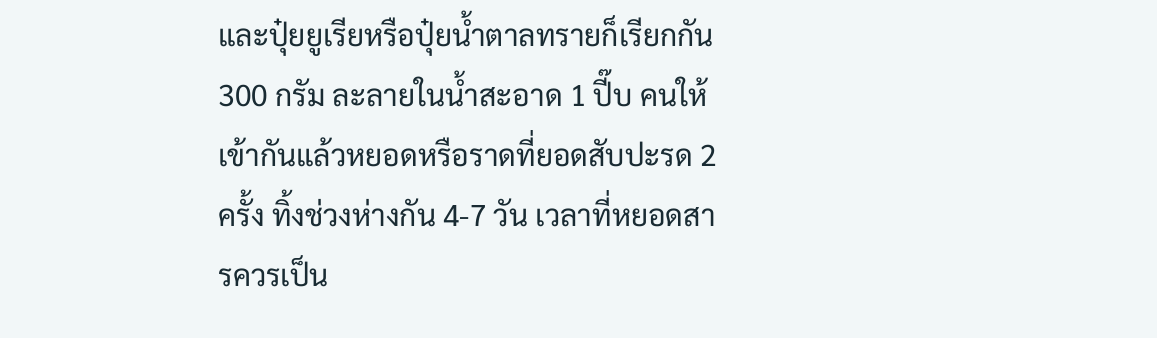และปุ๋ยยูเรียหรือปุ๋ยน้ำตาลทรายก็เรียกกัน 300 กรัม ละลายในน้ำสะอาด 1 ปี๊บ คนให้เข้ากันแล้วหยอดหรือราดที่ยอดสับปะรด 2 ครั้ง ทิ้งช่วงห่างกัน 4-7 วัน เวลาที่หยอดสารควรเป็น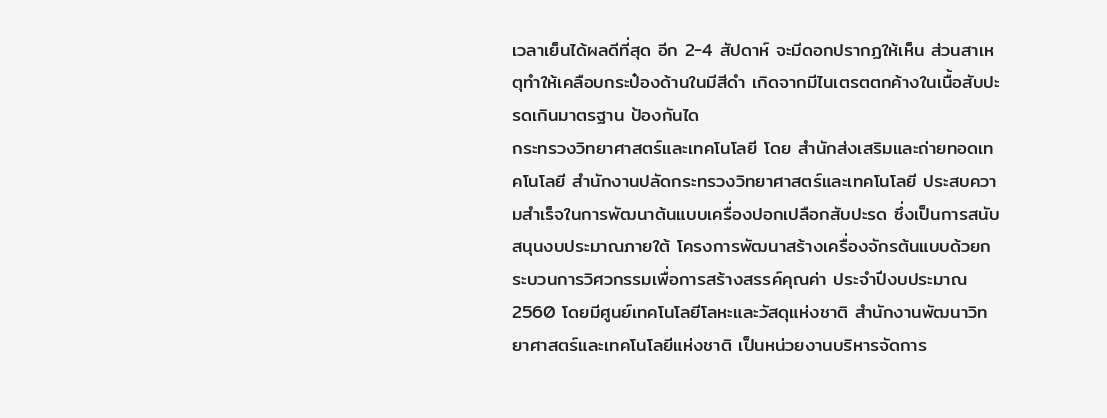เวลาเย็นได้ผลดีที่สุด อีก 2-4 สัปดาห์ จะมีดอกปรากฏให้เห็น ส่วนสาเหตุทำให้เคลือบกระป๋องด้านในมีสีดำ เกิดจากมีไนเตรตตกค้างในเนื้อสับปะรดเกินมาตรฐาน ป้องกันได
กระทรวงวิทยาศาสตร์และเทคโนโลยี โดย สำนักส่งเสริมและถ่ายทอดเทคโนโลยี สำนักงานปลัดกระทรวงวิทยาศาสตร์และเทคโนโลยี ประสบความสำเร็จในการพัฒนาต้นแบบเครื่องปอกเปลือกสับปะรด ซึ่งเป็นการสนับสนุนงบประมาณภายใต้ โครงการพัฒนาสร้างเครื่องจักรต้นแบบด้วยกระบวนการวิศวกรรมเพื่อการสร้างสรรค์คุณค่า ประจำปีงบประมาณ 2560 โดยมีศูนย์เทคโนโลยีโลหะและวัสดุแห่งชาติ สำนักงานพัฒนาวิทยาศาสตร์และเทคโนโลยีแห่งชาติ เป็นหน่วยงานบริหารจัดการ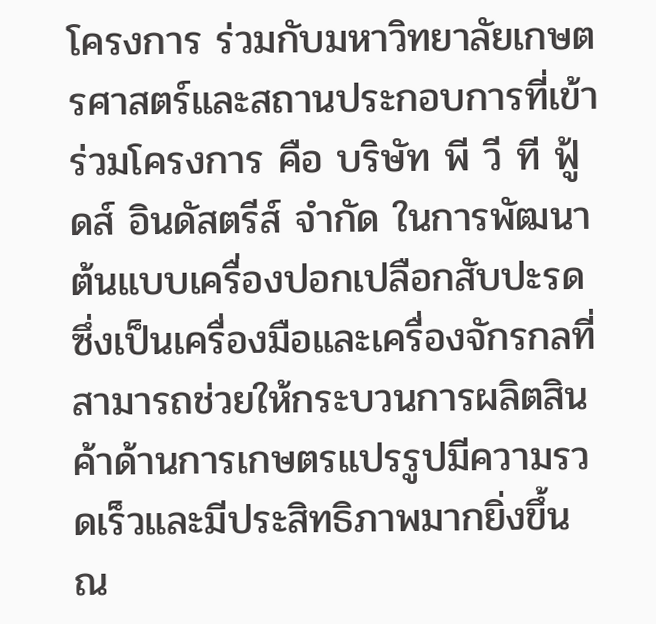โครงการ ร่วมกับมหาวิทยาลัยเกษตรศาสตร์และสถานประกอบการที่เข้าร่วมโครงการ คือ บริษัท พี วี ที ฟู้ดส์ อินดัสตรีส์ จำกัด ในการพัฒนาต้นแบบเครื่องปอกเปลือกสับปะรด ซึ่งเป็นเครื่องมือและเครื่องจักรกลที่สามารถช่วยให้กระบวนการผลิตสินค้าด้านการเกษตรแปรรูปมีความรวดเร็วและมีประสิทธิภาพมากยิ่งขึ้น ณ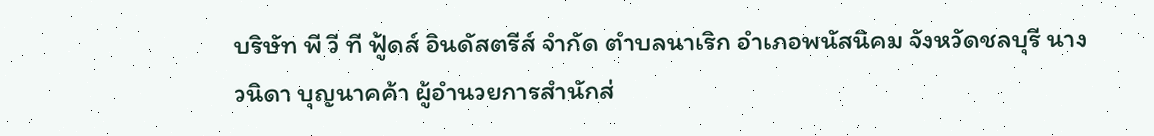บริษัท พี วี ที ฟู้ดส์ อินดัสตรีส์ จำกัด ตำบลนาเริก อำเภอพนัสนิคม จังหวัดชลบุรี นางวนิดา บุญนาคค้า ผู้อำนวยการสำนักส่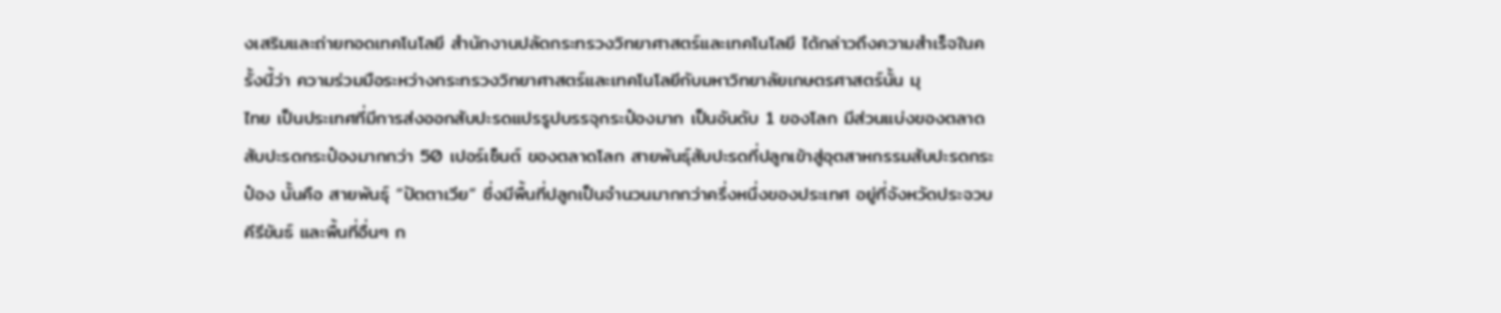งเสริมและถ่ายทอดเทคโนโลยี สำนักงานปลัดกระทรวงวิทยาศาสตร์และเทคโนโลยี ได้กล่าวถึงความสำเร็จในครั้งนี้ว่า ความร่วมมือระหว่างกระทรวงวิทยาศาสตร์และเทคโนโลยีกับมหาวิทยาลัยเกษตรศาสตร์นั้น มุ
ไทย เป็นประเทศที่มีการส่งออกสับปะรดแปรรูปบรรจุกระป๋องมาก เป็นอันดับ 1 ของโลก มีส่วนแบ่งของตลาดสับปะรดกระป๋องมากกว่า 50 เปอร์เซ็นต์ ของตลาดโลก สายพันธุ์สับปะรดที่ปลูกเข้าสู่อุตสาหกรรมสับปะรดกระป๋อง นั้นคือ สายพันธุ์ “ปัตตาเวีย” ซึ่งมีพื้นที่ปลูกเป็นจำนวนมากกว่าครึ่งหนึ่งของประเทศ อยู่ที่จังหวัดประจวบคีรีขันธ์ และพื้นที่อื่นๆ ก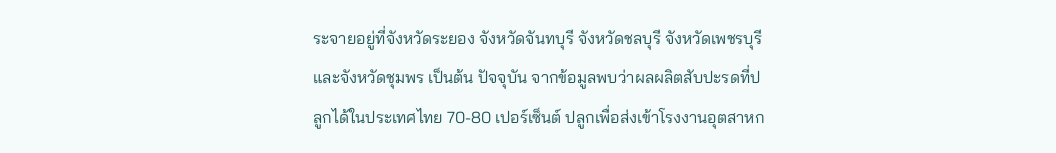ระจายอยู่ที่จังหวัดระยอง จังหวัดจันทบุรี จังหวัดชลบุรี จังหวัดเพชรบุรี และจังหวัดชุมพร เป็นต้น ปัจจุบัน จากข้อมูลพบว่าผลผลิตสับปะรดที่ปลูกได้ในประเทศไทย 70-80 เปอร์เซ็นต์ ปลูกเพื่อส่งเข้าโรงงานอุตสาหก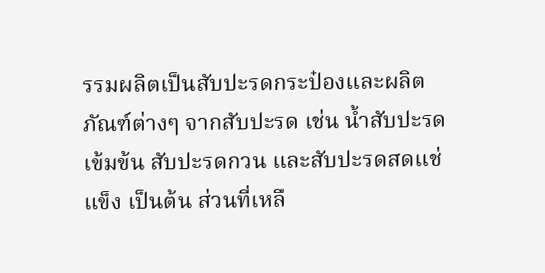รรมผลิตเป็นสับปะรดกระป๋องและผลิตภัณฑ์ต่างๆ จากสับปะรด เช่น น้ำสับปะรดเข้มข้น สับปะรดกวน และสับปะรดสดแช่แข็ง เป็นต้น ส่วนที่เหลื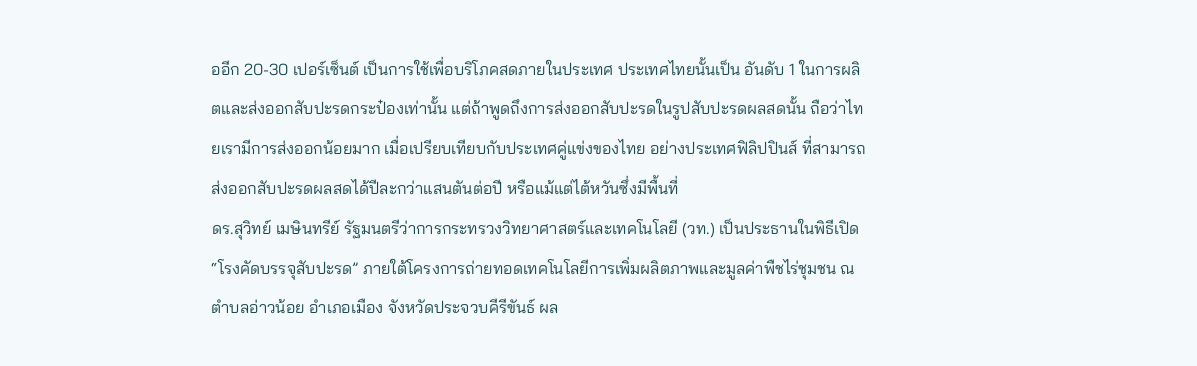ออีก 20-30 เปอร์เซ็นต์ เป็นการใช้เพื่อบริโภคสดภายในประเทศ ประเทศไทยนั้นเป็น อันดับ 1 ในการผลิตและส่งออกสับปะรดกระป๋องเท่านั้น แต่ถ้าพูดถึงการส่งออกสับปะรดในรูปสับปะรดผลสดนั้น ถือว่าไทยเรามีการส่งออกน้อยมาก เมื่อเปรียบเทียบกับประเทศคู่แข่งของไทย อย่างประเทศฟิลิปปินส์ ที่สามารถส่งออกสับปะรดผลสดได้ปีละกว่าแสนตันต่อปี หรือแม้แต่ไต้หวันซึ่งมีพื้นที่
ดร.สุวิทย์ เมษินทรีย์ รัฐมนตรีว่าการกระทรวงวิทยาศาสตร์และเทคโนโลยี (วท.) เป็นประธานในพิธีเปิด “โรงคัดบรรจุสับปะรด” ภายใต้โครงการถ่ายทอดเทคโนโลยีการเพิ่มผลิตภาพและมูลค่าพืชไร่ชุมชน ณ ตำบลอ่าวน้อย อำเภอเมือง จังหวัดประจวบคีรีขันธ์ ผล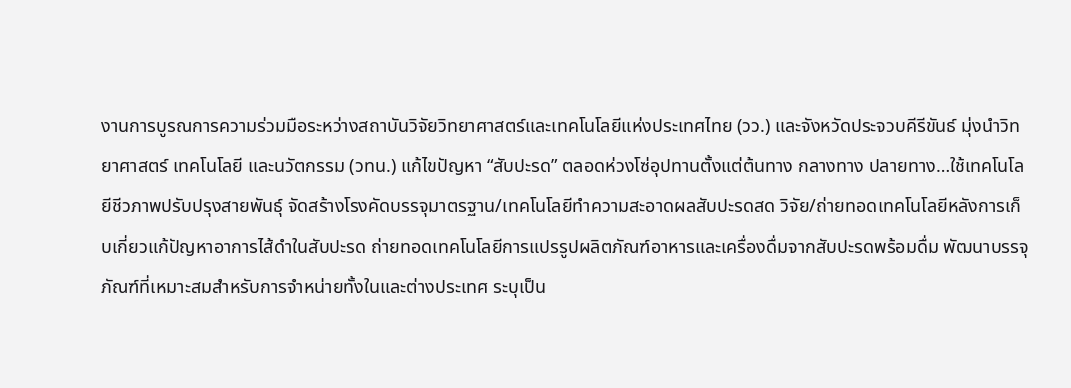งานการบูรณการความร่วมมือระหว่างสถาบันวิจัยวิทยาศาสตร์และเทคโนโลยีแห่งประเทศไทย (วว.) และจังหวัดประจวบคีรีขันธ์ มุ่งนำวิทยาศาสตร์ เทคโนโลยี และนวัตกรรม (วทน.) แก้ไขปัญหา “สับปะรด” ตลอดห่วงโซ่อุปทานตั้งแต่ต้นทาง กลางทาง ปลายทาง…ใช้เทคโนโลยีชีวภาพปรับปรุงสายพันธุ์ จัดสร้างโรงคัดบรรจุมาตรฐาน/เทคโนโลยีทำความสะอาดผลสับปะรดสด วิจัย/ถ่ายทอดเทคโนโลยีหลังการเก็บเกี่ยวแก้ปัญหาอาการไส้ดำในสับปะรด ถ่ายทอดเทคโนโลยีการแปรรูปผลิตภัณฑ์อาหารและเครื่องดื่มจากสับปะรดพร้อมดื่ม พัฒนาบรรจุภัณฑ์ที่เหมาะสมสำหรับการจำหน่ายทั้งในและต่างประเทศ ระบุเป็น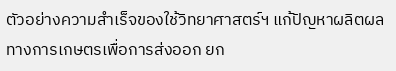ตัวอย่างความสำเร็จของใช้วิทยาศาสตร์ฯ แก้ปัญหาผลิตผลทางการเกษตรเพื่อการส่งออก ยก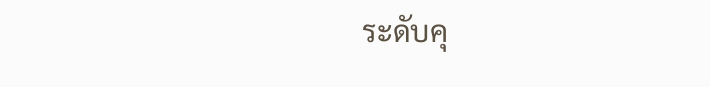ระดับคุ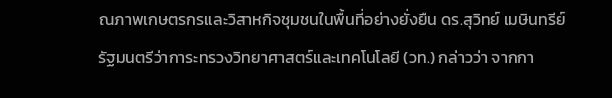ณภาพเกษตรกรและวิสาหกิจชุมชนในพื้นที่อย่างยั่งยืน ดร.สุวิทย์ เมษินทรีย์ รัฐมนตรีว่าการะทรวงวิทยาศาสตร์และเทคโนโลยี (วท.) กล่าวว่า จากกา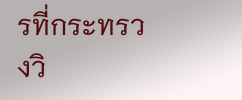รที่กระทรวงวิ